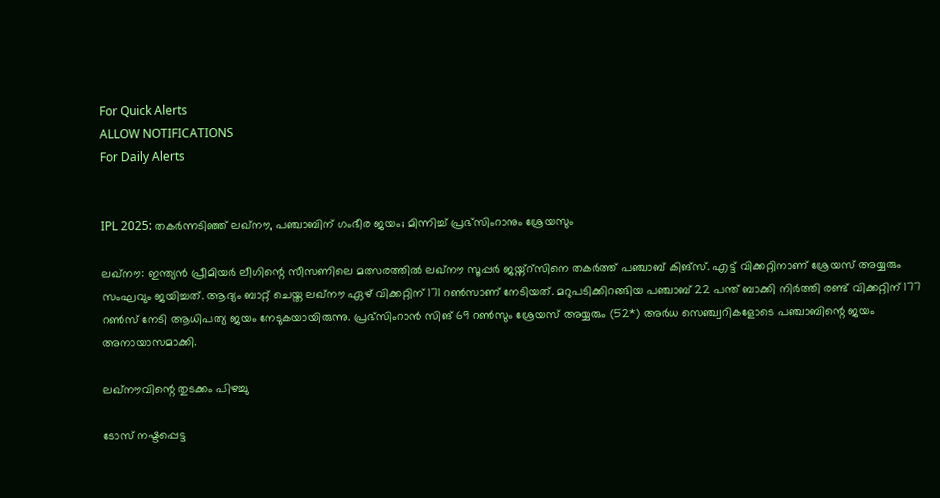For Quick Alerts
ALLOW NOTIFICATIONS
For Daily Alerts


IPL 2025: തകര്‍ന്നടിഞ്ഞ് ലഖ്‌നൗ, പഞ്ചാബിന് ഗംഭീര ജയം; മിന്നിച്ച് പ്രഭ്‌സിംറാനും ശ്രേയസും

ലഖ്‌നൗ: ഇന്ത്യന്‍ പ്രീമിയര്‍ ലീഗിന്റെ സീസണിലെ മത്സരത്തില്‍ ലഖ്‌നൗ സൂപ്പര്‍ ജയ്ന്റ്‌സിനെ തകര്‍ത്ത് പഞ്ചാബ് കിങ്‌സ്. എട്ട് വിക്കറ്റിനാണ് ശ്രേയസ് അയ്യരും സംഘവും ജയിച്ചത്. ആദ്യം ബാറ്റ് ചെയ്ത ലഖ്‌നൗ ഏഴ് വിക്കറ്റിന് 171 റണ്‍സാണ് നേടിയത്. മറുപടിക്കിറങ്ങിയ പഞ്ചാബ് 22 പന്ത് ബാക്കി നിര്‍ത്തി രണ്ട് വിക്കറ്റിന് 177 റണ്‍സ് നേടി ആധിപത്യ ജയം നേടുകയായിരുന്നു. പ്രഭ്‌സിംറാന്‍ സിങ് 69 റണ്‍സും ശ്രേയസ് അയ്യരും (52*) അര്‍ധ സെഞ്ച്വറികളോടെ പഞ്ചാബിന്റെ ജയം അനായാസമാക്കി.

ലഖ്‌നൗവിന്റെ തുടക്കം പിഴച്ചു

ടോസ് നഷ്ടപ്പെട്ട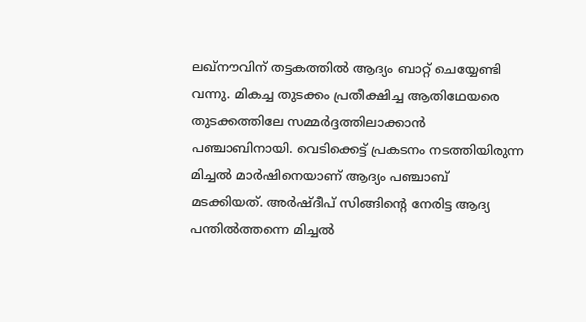ലഖ്‌നൗവിന് തട്ടകത്തില്‍ ആദ്യം ബാറ്റ് ചെയ്യേണ്ടി വന്നു. മികച്ച തുടക്കം പ്രതീക്ഷിച്ച ആതിഥേയരെ തുടക്കത്തിലേ സമ്മര്‍ദ്ദത്തിലാക്കാന്‍ പഞ്ചാബിനായി. വെടിക്കെട്ട് പ്രകടനം നടത്തിയിരുന്ന മിച്ചല്‍ മാര്‍ഷിനെയാണ് ആദ്യം പഞ്ചാബ് മടക്കിയത്. അര്‍ഷ്ദീപ് സിങ്ങിന്റെ നേരിട്ട ആദ്യ പന്തില്‍ത്തന്നെ മിച്ചല്‍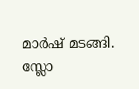മാര്‍ഷ് മടങ്ങി. സ്ലോ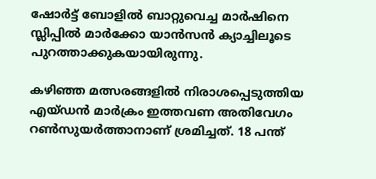ഷോര്‍ട്ട് ബോളില്‍ ബാറ്റുവെച്ച മാര്‍ഷിനെ സ്ലിപ്പില്‍ മാര്‍ക്കോ യാന്‍സന്‍ ക്യാച്ചിലൂടെ പുറത്താക്കുകയായിരുന്നു.

കഴിഞ്ഞ മത്സരങ്ങളില്‍ നിരാശപ്പെടുത്തിയ എയ്ഡന്‍ മാര്‍ക്രം ഇത്തവണ അതിവേഗം റണ്‍സുയര്‍ത്താനാണ് ശ്രമിച്ചത്. 18 പന്ത്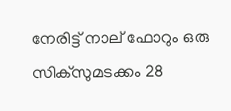നേരിട്ട് നാല് ഫോറും ഒരു സിക്‌സുമടക്കം 28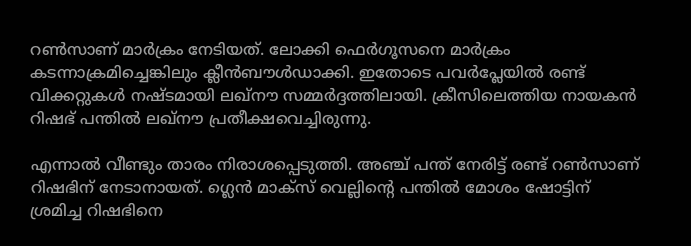റണ്‍സാണ് മാര്‍ക്രം നേടിയത്. ലോക്കി ഫെര്‍ഗൂസനെ മാര്‍ക്രം കടന്നാക്രമിച്ചെങ്കിലും ക്ലീന്‍ബൗള്‍ഡാക്കി. ഇതോടെ പവര്‍പ്ലേയില്‍ രണ്ട് വിക്കറ്റുകള്‍ നഷ്ടമായി ലഖ്‌നൗ സമ്മര്‍ദ്ദത്തിലായി. ക്രീസിലെത്തിയ നായകന്‍ റിഷഭ് പന്തില്‍ ലഖ്‌നൗ പ്രതീക്ഷവെച്ചിരുന്നു.

എന്നാല്‍ വീണ്ടും താരം നിരാശപ്പെടുത്തി. അഞ്ച് പന്ത് നേരിട്ട് രണ്ട് റണ്‍സാണ് റിഷഭിന് നേടാനായത്. ഗ്ലെന്‍ മാക്‌സ് വെല്ലിന്റെ പന്തില്‍ മോശം ഷോട്ടിന് ശ്രമിച്ച റിഷഭിനെ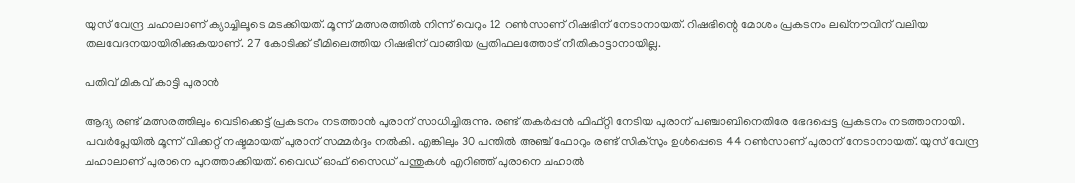യുസ് വേന്ദ്ര ചഹാലാണ് ക്യാച്ചിലൂടെ മടക്കിയത്. മൂന്ന് മത്സരത്തില്‍ നിന്ന് വെറും 12 റണ്‍സാണ് റിഷഭിന് നേടാനായത്. റിഷഭിന്റെ മോശം പ്രകടനം ലഖ്‌നൗവിന് വലിയ തലവേദനയായിരിക്കുകയാണ്. 27 കോടിക്ക് ടീമിലെത്തിയ റിഷഭിന് വാങ്ങിയ പ്രതിഫലത്തോട് നീതികാട്ടാനായില്ല.

പതിവ് മികവ് കാട്ടി പുരാന്‍

ആദ്യ രണ്ട് മത്സരത്തിലും വെടിക്കെട്ട് പ്രകടനം നടത്താന്‍ പുരാന് സാധിച്ചിരുന്നു. രണ്ട് തകര്‍പ്പന്‍ ഫിഫ്റ്റി നേടിയ പുരാന് പഞ്ചാബിനെതിരേ ഭേദപ്പെട്ട പ്രകടനം നടത്താനായി. പവര്‍പ്ലേയില്‍ മൂന്ന് വിക്കറ്റ് നഷ്ടമായത് പുരാന് സമ്മര്‍ദ്ദം നല്‍കി. എങ്കിലും 30 പന്തില്‍ അഞ്ച് ഫോറും രണ്ട് സിക്‌സും ഉള്‍പ്പെടെ 44 റണ്‍സാണ് പുരാന് നേടാനായത്. യുസ് വേന്ദ്ര ചഹാലാണ് പുരാനെ പുറത്താക്കിയത്. വൈഡ് ഓഫ് സൈഡ് പന്തുകള്‍ എറിഞ്ഞ് പുരാനെ ചഹാല്‍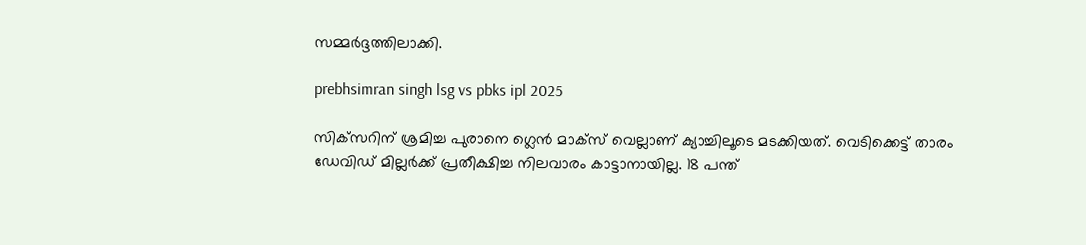സമ്മര്‍ദ്ദത്തിലാക്കി.

prebhsimran singh lsg vs pbks ipl 2025

സിക്‌സറിന് ശ്രമിച്ച പുരാനെ ഗ്ലെന്‍ മാക്‌സ് വെല്ലാണ് ക്യാച്ചിലൂടെ മടക്കിയത്. വെടിക്കെട്ട് താരം ഡേവിഡ് മില്ലര്‍ക്ക് പ്രതീക്ഷിച്ച നിലവാരം കാട്ടാനായില്ല. 18 പന്ത്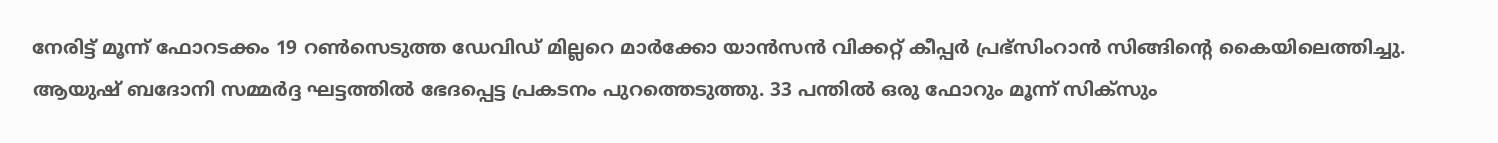നേരിട്ട് മൂന്ന് ഫോറടക്കം 19 റണ്‍സെടുത്ത ഡേവിഡ് മില്ലറെ മാര്‍ക്കോ യാന്‍സന്‍ വിക്കറ്റ് കീപ്പര്‍ പ്രഭ്‌സിംറാന്‍ സിങ്ങിന്റെ കൈയിലെത്തിച്ചു. ആയുഷ് ബദോനി സമ്മര്‍ദ്ദ ഘട്ടത്തില്‍ ഭേദപ്പെട്ട പ്രകടനം പുറത്തെടുത്തു. 33 പന്തില്‍ ഒരു ഫോറും മൂന്ന് സിക്‌സും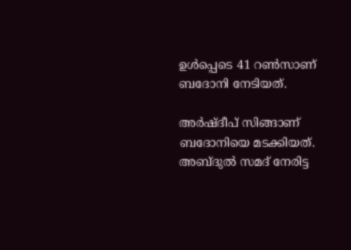ഉള്‍പ്പെടെ 41 റണ്‍സാണ് ബദോനി നേടിയത്.

അര്‍ഷ്ദീപ് സിങ്ങാണ് ബദോനിയെ മടക്കിയത്. അബ്ദുല്‍ സമദ് നേരിട്ട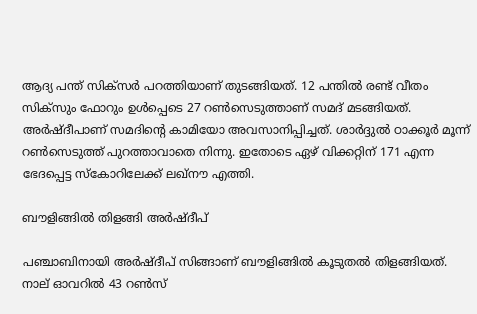ആദ്യ പന്ത് സിക്‌സര്‍ പറത്തിയാണ് തുടങ്ങിയത്. 12 പന്തില്‍ രണ്ട് വീതം സിക്‌സും ഫോറും ഉള്‍പ്പെടെ 27 റണ്‍സെടുത്താണ് സമദ് മടങ്ങിയത്. അര്‍ഷ്ദീപാണ് സമദിന്റെ കാമിയോ അവസാനിപ്പിച്ചത്. ശാര്‍ദ്ദുല്‍ ഠാക്കൂര്‍ മൂന്ന് റണ്‍സെടുത്ത് പുറത്താവാതെ നിന്നു. ഇതോടെ ഏഴ് വിക്കറ്റിന് 171 എന്ന ഭേദപ്പെട്ട സ്‌കോറിലേക്ക് ലഖ്‌നൗ എത്തി.

ബൗളിങ്ങില്‍ തിളങ്ങി അര്‍ഷ്ദീപ്

പഞ്ചാബിനായി അര്‍ഷ്ദീപ് സിങ്ങാണ് ബൗളിങ്ങില്‍ കൂടുതല്‍ തിളങ്ങിയത്. നാല് ഓവറില്‍ 43 റണ്‍സ്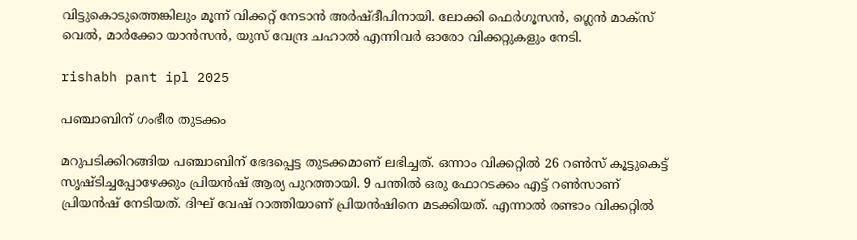വിട്ടുകൊടുത്തെങ്കിലും മൂന്ന് വിക്കറ്റ് നേടാന്‍ അര്‍ഷ്ദീപിനായി. ലോക്കി ഫെര്‍ഗൂസന്‍, ഗ്ലെന്‍ മാക്‌സ് വെല്‍, മാര്‍ക്കോ യാന്‍സന്‍, യുസ് വേന്ദ്ര ചഹാല്‍ എന്നിവര്‍ ഓരോ വിക്കറ്റുകളും നേടി.

rishabh pant ipl 2025

പഞ്ചാബിന് ഗംഭീര തുടക്കം

മറുപടിക്കിറങ്ങിയ പഞ്ചാബിന് ഭേദപ്പെട്ട തുടക്കമാണ് ലഭിച്ചത്. ഒന്നാം വിക്കറ്റില്‍ 26 റണ്‍സ് കൂട്ടുകെട്ട് സൃഷ്ടിച്ചപ്പോഴേക്കും പ്രിയന്‍ഷ് ആര്യ പുറത്തായി. 9 പന്തില്‍ ഒരു ഫോറടക്കം എട്ട് റണ്‍സാണ് പ്രിയന്‍ഷ് നേടിയത്. ദിഘ് വേഷ് റാത്തിയാണ് പ്രിയന്‍ഷിനെ മടക്കിയത്. എന്നാല്‍ രണ്ടാം വിക്കറ്റില്‍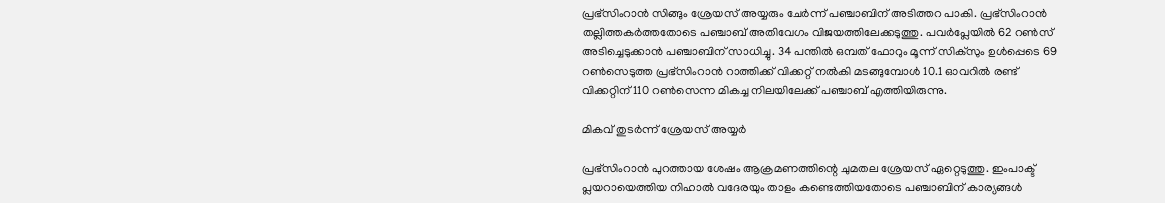പ്രഭ്‌സിംറാന്‍ സിങ്ങും ശ്രേയസ് അയ്യരും ചേര്‍ന്ന് പഞ്ചാബിന് അടിത്തറ പാകി. പ്രഭ്‌സിംറാന്‍ തല്ലിത്തകര്‍ത്തതോടെ പഞ്ചാബ് അതിവേഗം വിജയത്തിലേക്കടുത്തു. പവര്‍പ്ലേയില്‍ 62 റണ്‍സ് അടിച്ചെടുക്കാന്‍ പഞ്ചാബിന് സാധിച്ചു. 34 പന്തില്‍ ഒമ്പത് ഫോറും മൂന്ന് സിക്‌സും ഉള്‍പ്പെടെ 69 റണ്‍സെടുത്ത പ്രഭ്‌സിംറാന്‍ റാത്തിക്ക് വിക്കറ്റ് നല്‍കി മടങ്ങുമ്പോള്‍ 10.1 ഓവറില്‍ രണ്ട് വിക്കറ്റിന് 110 റണ്‍സെന്ന മികച്ച നിലയിലേക്ക് പഞ്ചാബ് എത്തിയിരുന്നു.

മികവ് തുടര്‍ന്ന് ശ്രേയസ് അയ്യര്‍

പ്രഭ്‌സിംറാന്‍ പുറത്തായ ശേഷം ആക്രമണത്തിന്റെ ചുമതല ശ്രേയസ് ഏറ്റെടുത്തു. ഇംപാക്ട് പ്ലയറായെത്തിയ നിഹാല്‍ വദേരയും താളം കണ്ടെത്തിയതോടെ പഞ്ചാബിന് കാര്യങ്ങള്‍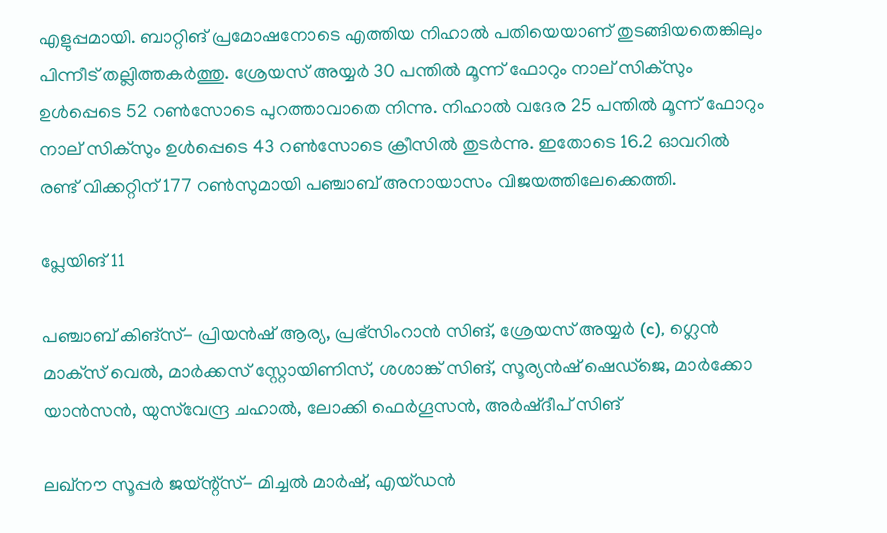എളുപ്പമായി. ബാറ്റിങ് പ്രമോഷനോടെ എത്തിയ നിഹാല്‍ പതിയെയാണ് തുടങ്ങിയതെങ്കിലും പിന്നീട് തല്ലിത്തകര്‍ത്തു. ശ്രേയസ് അയ്യര്‍ 30 പന്തില്‍ മൂന്ന് ഫോറും നാല് സിക്‌സും ഉള്‍പ്പെടെ 52 റണ്‍സോടെ പുറത്താവാതെ നിന്നു. നിഹാല്‍ വദേര 25 പന്തില്‍ മൂന്ന് ഫോറും നാല് സിക്‌സും ഉള്‍പ്പെടെ 43 റണ്‍സോടെ ക്രീസില്‍ തുടര്‍ന്നു. ഇതോടെ 16.2 ഓവറില്‍ രണ്ട് വിക്കറ്റിന് 177 റണ്‍സുമായി പഞ്ചാബ് അനായാസം വിജയത്തിലേക്കെത്തി.

പ്ലേയിങ് 11

പഞ്ചാബ് കിങ്‌സ്- പ്രിയന്‍ഷ് ആര്യ, പ്രഭ്‌സിംറാന്‍ സിങ്, ശ്രേയസ് അയ്യര്‍ (c), ഗ്ലെന്‍ മാക്‌സ് വെല്‍, മാര്‍ക്കസ് സ്റ്റോയിണിസ്, ശശാങ്ക് സിങ്, സൂര്യന്‍ഷ് ഷെഡ്‌ജെ, മാര്‍ക്കോ യാന്‍സന്‍, യുസ്‌വേന്ദ്ര ചഹാല്‍, ലോക്കി ഫെര്‍ഗൂസന്‍, അര്‍ഷ്ദീപ് സിങ്

ലഖ്‌നൗ സൂപ്പര്‍ ജയ്ന്റ്‌സ്- മിച്ചല്‍ മാര്‍ഷ്, എയ്ഡന്‍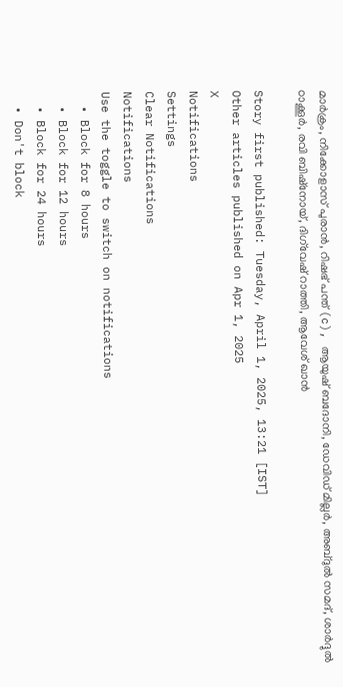മാര്‍ക്രം, നിക്കോളാസ് പുരാന്‍, റിഷഭ് പന്ത് (c), ആയുഷ് ബദോനി, ഡേവിഡ് മില്ലര്‍, അബ്ദുല്‍ സമദ്, ശാര്‍ദ്ദുല്‍ ഠാക്കൂര്‍, രവി ബിഷ്‌നോയ്, ദിഗ്‌വേഷ് റാത്തി, ആവേശ് ഖാന്‍

Story first published: Tuesday, April 1, 2025, 13:21 [IST]
Other articles published on Apr 1, 2025
X
Notifications
Settings
Clear Notifications
Notifications
Use the toggle to switch on notifications
  • Block for 8 hours
  • Block for 12 hours
  • Block for 24 hours
  • Don't block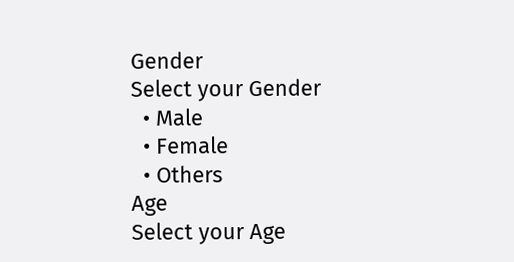Gender
Select your Gender
  • Male
  • Female
  • Others
Age
Select your Age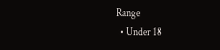Range
  • Under 18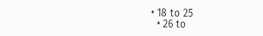• 18 to 25
  • 26 to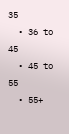35
  • 36 to 45
  • 45 to 55
  • 55+